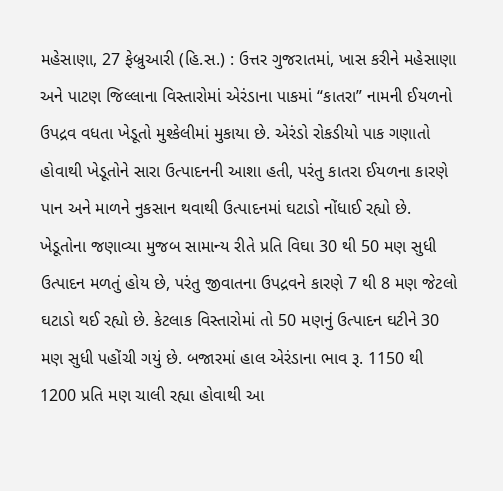મહેસાણા, 27 ફેબ્રુઆરી (હિ.સ.) : ઉત્તર ગુજરાતમાં, ખાસ કરીને મહેસાણા અને પાટણ જિલ્લાના વિસ્તારોમાં એરંડાના પાકમાં “કાતરા” નામની ઈયળનો ઉપદ્રવ વધતા ખેડૂતો મુશ્કેલીમાં મુકાયા છે. એરંડો રોકડીયો પાક ગણાતો હોવાથી ખેડૂતોને સારા ઉત્પાદનની આશા હતી, પરંતુ કાતરા ઈયળના કારણે પાન અને માળને નુકસાન થવાથી ઉત્પાદનમાં ઘટાડો નોંધાઈ રહ્યો છે.
ખેડૂતોના જણાવ્યા મુજબ સામાન્ય રીતે પ્રતિ વિઘા 30 થી 50 મણ સુધી ઉત્પાદન મળતું હોય છે, પરંતુ જીવાતના ઉપદ્રવને કારણે 7 થી 8 મણ જેટલો ઘટાડો થઈ રહ્યો છે. કેટલાક વિસ્તારોમાં તો 50 મણનું ઉત્પાદન ઘટીને 30 મણ સુધી પહોંચી ગયું છે. બજારમાં હાલ એરંડાના ભાવ રૂ. 1150 થી 1200 પ્રતિ મણ ચાલી રહ્યા હોવાથી આ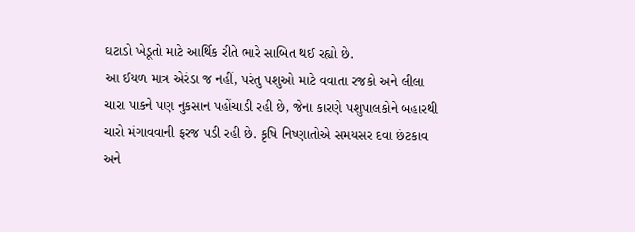ઘટાડો ખેડૂતો માટે આર્થિક રીતે ભારે સાબિત થઈ રહ્યો છે.
આ ઈયળ માત્ર એરંડા જ નહીં, પરંતુ પશુઓ માટે વવાતા રજકો અને લીલા ચારા પાકને પણ નુકસાન પહોંચાડી રહી છે, જેના કારણે પશુપાલકોને બહારથી ચારો મંગાવવાની ફરજ પડી રહી છે. કૃષિ નિષ્ણાતોએ સમયસર દવા છંટકાવ અને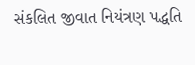સંકલિત જીવાત નિયંત્રણ પદ્ધતિ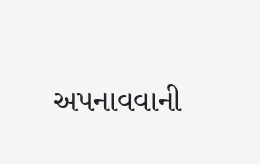અપનાવવાની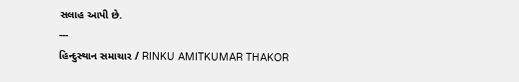સલાહ આપી છે.
---
હિન્દુસ્થાન સમાચાર / RINKU AMITKUMAR THAKOR